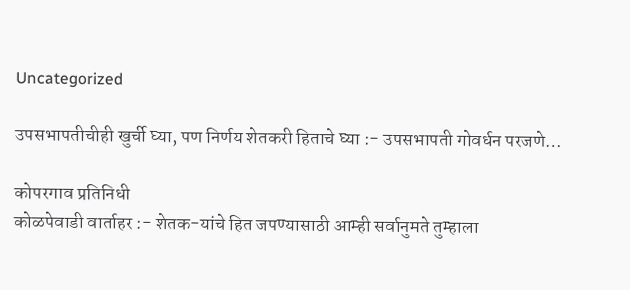Uncategorized

उपसभापतीचीही खुर्ची घ्या, पण निर्णय शेतकरी हिताचे घ्या :- उपसभापती गोवर्धन परजणे…

कोपरगाव प्रतिनिधी
कोळपेवाडी वार्ताहर :- शेतक-यांचे हित जपण्यासाठी आम्ही सर्वानुमते तुम्हाला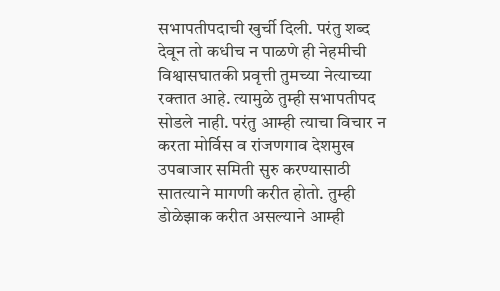सभापतीपदाची खुर्ची दिली. परंतु शब्द देवून तो कधीच न पाळणे ही नेहमीची विश्वासघातकी प्रवृत्ती तुमच्या नेत्याच्या रक्तात आहे. त्यामुळे तुम्ही सभापतीपद सोडले नाही. परंतु आम्ही त्याचा विचार न करता मोर्विस व रांजणगाव देशमुख उपबाजार समिती सुरु करण्यासाठी सातत्याने मागणी करीत होतो. तुम्ही डोळेझाक करीत असल्याने आम्ही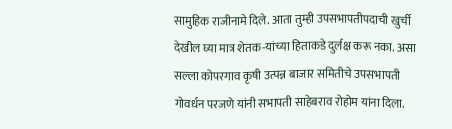सामुहिक राजीनामे दिले. आता तुम्ही उपसभापतीपदाची खुर्ची देखील घ्या मात्र शेतक-यांच्या हिताकडे दुर्लक्ष करू नका. असा सल्ला कोपरगाव कृषी उत्पन्न बाजार समितीचे उपसभापती गोवर्धन परजणे यांनी सभापती साहेबराव रोहोम यांना दिला.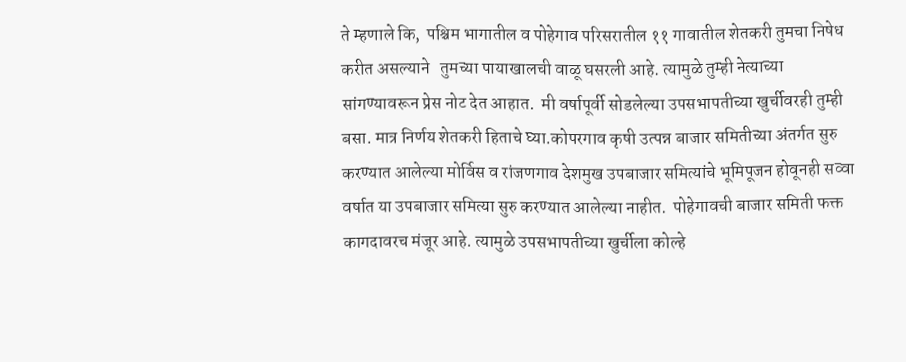ते म्हणाले कि,  पश्चिम भागातील व पोहेगाव परिसरातील ११ गावातील शेतकरी तुमचा निषेध करीत असल्याने   तुमच्या पायाखालची वाळू घसरली आहे. त्यामुळे तुम्ही नेत्याच्या सांगण्यावरून प्रेस नोट देत आहात.  मी वर्षापूर्वी सोडलेल्या उपसभापतीच्या खुर्चीवरही तुम्ही बसा. मात्र निर्णय शेतकरी हिताचे घ्या.कोपरगाव कृषी उत्पन्न बाजार समितीच्या अंतर्गत सुरु करण्यात आलेल्या मोर्विस व रांजणगाव देशमुख उपबाजार समित्यांचे भूमिपूजन होवूनही सव्वा वर्षात या उपबाजार समित्या सुरु करण्यात आलेल्या नाहीत.  पोहेगावची बाजार समिती फक्त कागदावरच मंजूर आहे. त्यामुळे उपसभापतीच्या खुर्चीला कोल्हे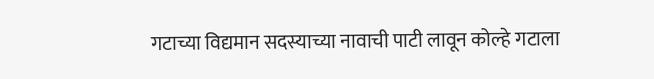गटाच्या विद्यमान सदस्याच्या नावाची पाटी लावून कोल्हे गटाला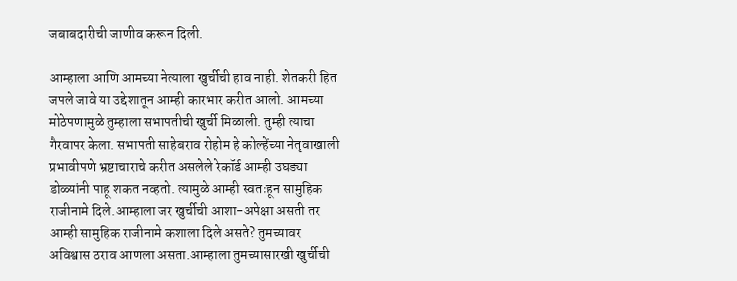जबाबदारीची जाणीव करून दिली.

आम्हाला आणि आमच्या नेत्याला खुर्चीची हाव नाही. शेतकरी हित जपले जावे या उद्देशातून आम्ही कारभार करीत आलो. आमच्या मोठेपणामुळे तुम्हाला सभापतीची खुर्ची मिळाली. तुम्ही त्याचा गैरवापर केला. सभापती साहेबराव रोहोम हे कोल्हेंच्या नेतृवाखाली प्रभावीपणे भ्रष्टाचाराचे करीत असलेले रेकॉर्ड आम्ही उघड्या डोळ्यांनी पाहू शकत नव्हतो. त्यामुळे आम्ही स्वतःहून सामुहिक राजीनामे दिले.आम्हाला जर खुर्चीची आशा-अपेक्षा असती तर आम्ही सामुहिक राजीनामे कशाला दिले असते? तुमच्यावर अविश्वास ठराव आणला असता.आम्हाला तुमच्यासारखी खुर्चीची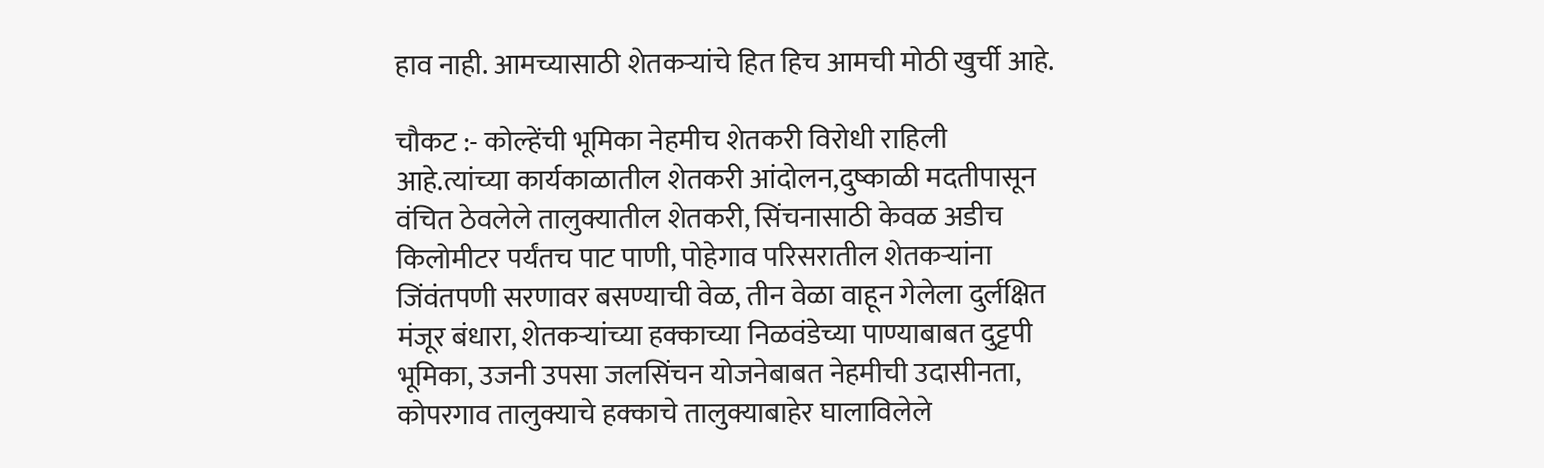हाव नाही. आमच्यासाठी शेतकऱ्यांचे हित हिच आमची मोठी खुर्ची आहे.

चौकट :- कोल्हेंची भूमिका नेहमीच शेतकरी विरोधी राहिली आहे.त्यांच्या कार्यकाळातील शेतकरी आंदोलन,दुष्काळी मदतीपासून वंचित ठेवलेले तालुक्यातील शेतकरी, सिंचनासाठी केवळ अडीच किलोमीटर पर्यंतच पाट पाणी, पोहेगाव परिसरातील शेतकऱ्यांना जिंवंतपणी सरणावर बसण्याची वेळ, तीन वेळा वाहून गेलेला दुर्लक्षित मंजूर बंधारा, शेतकऱ्यांच्या हक्काच्या निळवंडेच्या पाण्याबाबत दुट्टपी भूमिका, उजनी उपसा जलसिंचन योजनेबाबत नेहमीची उदासीनता, कोपरगाव तालुक्याचे हक्काचे तालुक्याबाहेर घालाविलेले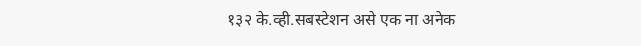१३२ के.व्ही.सबस्टेशन असे एक ना अनेक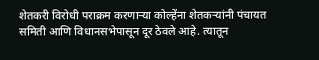शेतकरी विरोधी पराक्रम करणाऱ्या कोल्हेंना शेतकऱ्यांनी पंचायत समिती आणि विधानसभेपासून दूर ठेवले आहे. त्यातून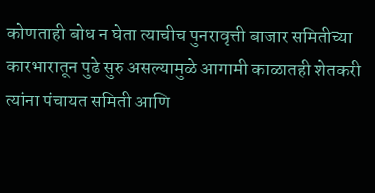कोणताही बोध न घेता त्याचीच पुनरावृत्ती बाजार समितीच्या कारभारातून पुढे सुरु असल्यामुळे आगामी काळातही शेतकरी त्यांना पंचायत समिती आणि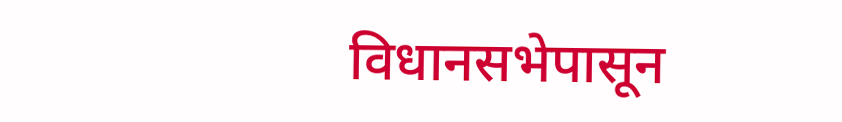विधानसभेपासून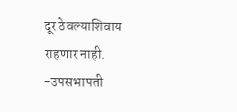दूर ठेवल्याशिवाय राहणार नाही.
-उपसभापती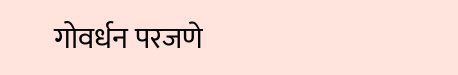गोवर्धन परजणे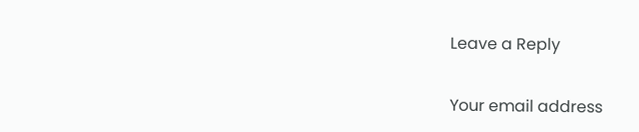Leave a Reply

Your email address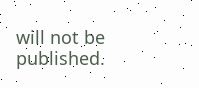will not be published.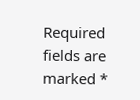Required fields are marked *